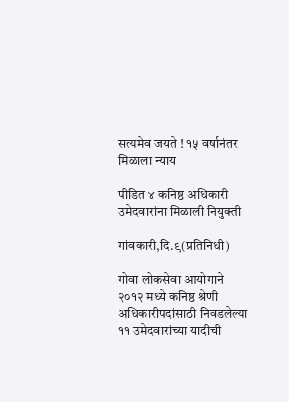सत्यमेव जयते ! १५ वर्षानंतर मिळाला न्याय

पीडित ४ कनिष्ठ अधिकारी उमेदवारांना मिळाली नियुक्ती

गांवकारी,दि.९(प्रतिनिधी)

गोवा लोकसेवा आयोगाने २०१२ मध्ये कनिष्ठ श्रेणी अधिकारीपदांसाठी निवडलेल्या ११ उमेदवारांच्या यादीची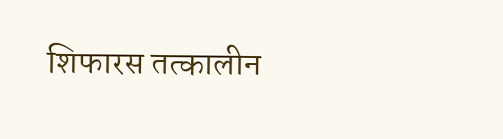शिफारस तत्कालीन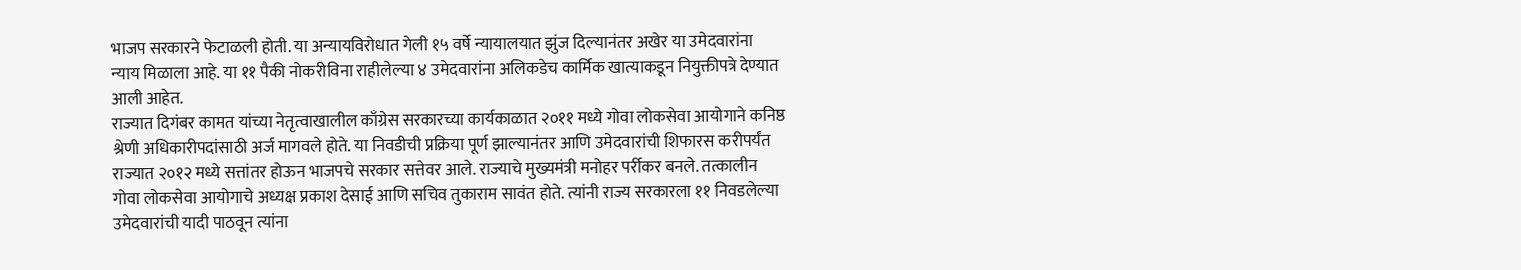भाजप सरकारने फेटाळली होती. या अन्यायविरोधात गेली १५ वर्षे न्यायालयात झुंज दिल्यानंतर अखेर या उमेदवारांना न्याय मिळाला आहे. या ११ पैकी नोकरीविना राहीलेल्या ४ उमेदवारांना अलिकडेच कार्मिक खात्याकडून नियुक्तीपत्रे देण्यात आली आहेत.
राज्यात दिगंबर कामत यांच्या नेतृत्वाखालील काँग्रेस सरकारच्या कार्यकाळात २०११ मध्ये गोवा लोकसेवा आयोगाने कनिष्ठ श्रेणी अधिकारीपदांसाठी अर्ज मागवले होते. या निवडीची प्रक्रिया पूर्ण झाल्यानंतर आणि उमेदवारांची शिफारस करीपर्यंत राज्यात २०१२ मध्ये सत्तांतर होऊन भाजपचे सरकार सत्तेवर आले. राज्याचे मुख्यमंत्री मनोहर पर्रीकर बनले. तत्कालीन गोवा लोकसेवा आयोगाचे अध्यक्ष प्रकाश देसाई आणि सचिव तुकाराम सावंत होते. त्यांनी राज्य सरकारला ११ निवडलेल्या उमेदवारांची यादी पाठवून त्यांना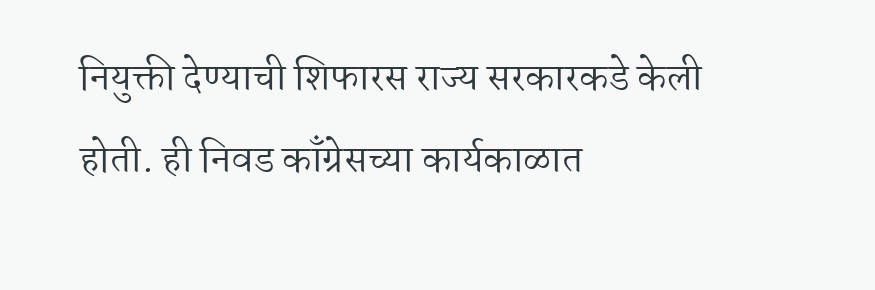नियुक्ती देण्याची शिफारस राज्य सरकारकडे केली होती. ही निवड काँग्रेसच्या कार्यकाळात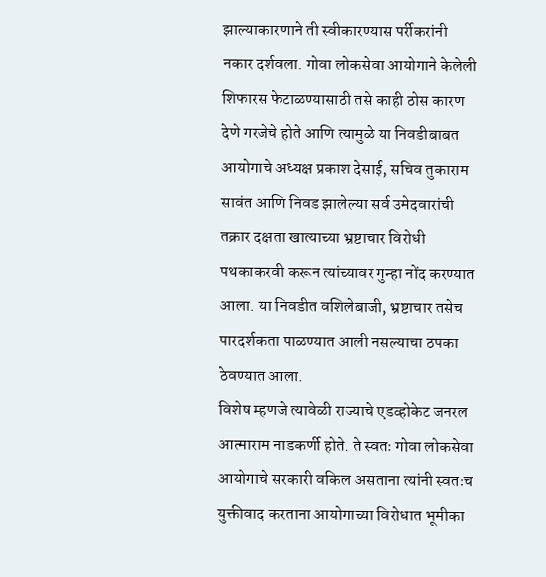झाल्याकारणाने ती स्वीकारण्यास पर्रीकरांनी नकार दर्शवला. गोवा लोकसेवा आयोगाने केलेली शिफारस फेटाळण्यासाठी तसे काही ठोस कारण देणे गरजेचे होते आणि त्यामुळे या निवडीबाबत आयोगाचे अध्यक्ष प्रकाश देसाई, सचिव तुकाराम सावंत आणि निवड झालेल्या सर्व उमेदवारांची तक्रार दक्षता खात्याच्या भ्रष्टाचार विरोधी पथकाकरवी करून त्यांच्यावर गुन्हा नोंद करण्यात आला. या निवडीत वशिलेबाजी, भ्रष्टाचार तसेच पारदर्शकता पाळण्यात आली नसल्याचा ठपका ठेवण्यात आला.
विशेष म्हणजे त्यावेळी राज्याचे एडव्होकेट जनरल आत्माराम नाडकर्णी होते. ते स्वतः गोवा लोकसेवा आयोगाचे सरकारी वकिल असताना त्यांनी स्वतःच युक्तीवाद करताना आयोगाच्या विरोधात भूमीका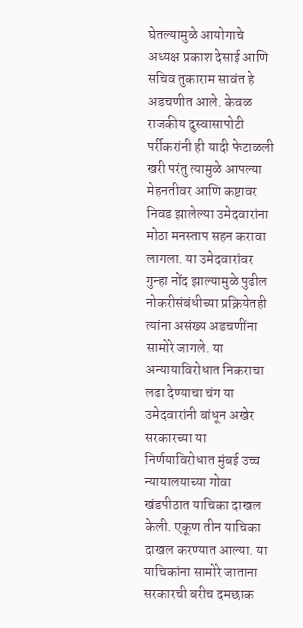घेतल्यामुळे आयोगाचे अध्यक्ष प्रकाश देसाई आणि सचिव तुकाराम सावंत हे अडचणीत आले. केवळ राजकीय दुस्वासापोटी पर्रीकरांनी ही यादी फेटाळली खरी परंतु त्यामुळे आपल्या मेहनतीवर आणि कष्टावर निवड झालेल्या उमेदवारांना मोठा मनस्ताप सहन करावा लागला. या उमेदवारांवर गुन्हा नोंद झाल्यामुळे पुढील नोकरीसंबंधीच्या प्रक्रियेतही त्यांना असंख्य अडचणींना सामोरे जागले. या अन्यायाविरोधात निकराचा लढा देण्याचा चंग या उमेदवारांनी बांधून अखेर सरकारच्या या निर्णयाविरोधात मुंबई उच्च न्यायालयाच्या गोवा खंडपीठात याचिका दाखल केली. एकूण तीन याचिका दाखल करण्यात आल्या. या याचिकांना सामोरे जाताना सरकारची बरीच दमछाक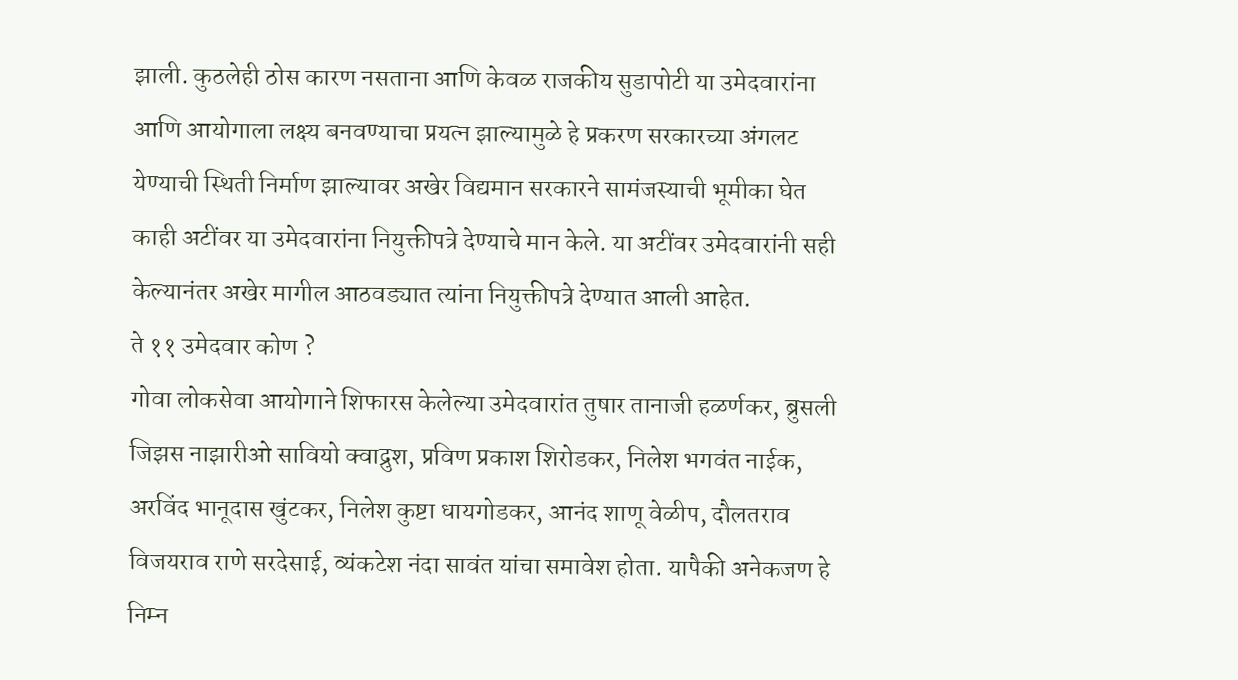झाली. कुठलेही ठोस कारण नसताना आणि केवळ राजकीय सुडापोटी या उमेदवारांना आणि आयोगाला लक्ष्य बनवण्याचा प्रयत्न झाल्यामुळे हे प्रकरण सरकारच्या अंगलट येण्याची स्थिती निर्माण झाल्यावर अखेर विद्यमान सरकारने सामंजस्याची भूमीका घेत काही अटींवर या उमेदवारांना नियुक्तीपत्रे देण्याचे मान केले. या अटींवर उमेदवारांनी सही केल्यानंतर अखेर मागील आठवड्यात त्यांना नियुक्तीपत्रे देण्यात आली आहेत.
ते ११ उमेदवार कोण ?
गोवा लोकसेवा आयोगाने शिफारस केलेल्या उमेदवारांत तुषार तानाजी हळर्णकर, ब्रुसली जिझस नाझारीओ सावियो क्वाद्रुश, प्रविण प्रकाश शिरोडकर, निलेश भगवंत नाईक, अरविंद भानूदास खुंटकर, निलेश कुष्टा धायगोडकर, आनंद शाणू वेळीप, दौलतराव विजयराव राणे सरदेसाई, व्यंकटेश नंदा सावंत यांचा समावेश होता. यापैकी अनेकजण हे निम्न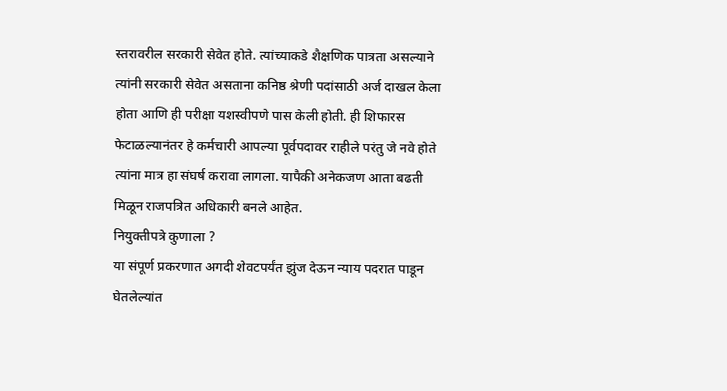स्तरावरील सरकारी सेवेत होते. त्यांच्याकडे शैक्षणिक पात्रता असल्याने त्यांनी सरकारी सेवेत असताना कनिष्ठ श्रेणी पदांसाठी अर्ज दाखल केला होता आणि ही परीक्षा यशस्वीपणे पास केली होती. ही शिफारस फेटाळल्यानंतर हे कर्मचारी आपल्या पूर्वपदावर राहीले परंतु जे नवे होते त्यांना मात्र हा संघर्ष करावा लागला. यापैकी अनेकजण आता बढती मिळून राजपत्रित अधिकारी बनले आहेत.
नियुक्तीपत्रे कुणाला ?
या संपूर्ण प्रकरणात अगदी शेवटपर्यंत झुंज देऊन न्याय पदरात पाडून घेतलेल्यांत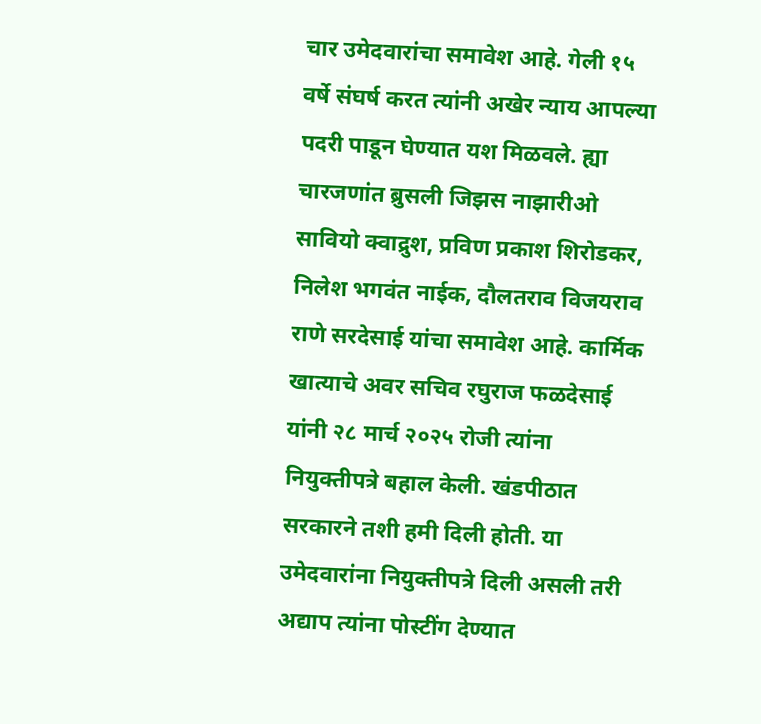चार उमेदवारांचा समावेश आहे. गेली १५ वर्षे संघर्ष करत त्यांनी अखेर न्याय आपल्या पदरी पाडून घेण्यात यश मिळवले. ह्या चारजणांत ब्रुसली जिझस नाझारीओ सावियो क्वाद्रुश, प्रविण प्रकाश शिरोडकर, निलेश भगवंत नाईक, दौलतराव विजयराव राणे सरदेसाई यांचा समावेश आहे. कार्मिक खात्याचे अवर सचिव रघुराज फळदेसाई यांनी २८ मार्च २०२५ रोजी त्यांना नियुक्तीपत्रे बहाल केली. खंडपीठात सरकारने तशी हमी दिली होती. या उमेदवारांना नियुक्तीपत्रे दिली असली तरी अद्याप त्यांना पोस्टींग देण्यात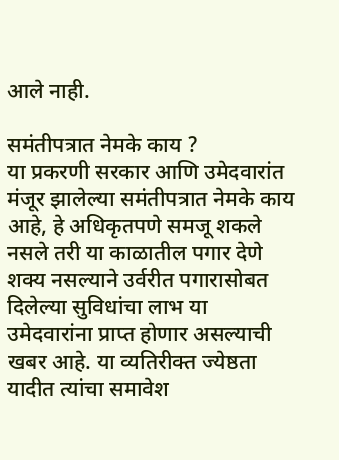आले नाही.

समंतीपत्रात नेमके काय ?
या प्रकरणी सरकार आणि उमेदवारांत मंजूर झालेल्या समंतीपत्रात नेमके काय आहे, हे अधिकृतपणे समजू शकले नसले तरी या काळातील पगार देणे शक्य नसल्याने उर्वरीत पगारासोबत दिलेल्या सुविधांचा लाभ या उमेदवारांना प्राप्त होणार असल्याची खबर आहे. या व्यतिरीक्त ज्येष्ठता यादीत त्यांचा समावेश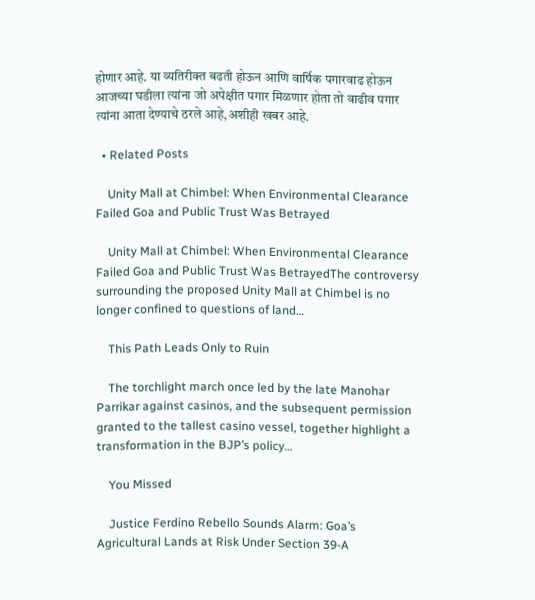होणार आहे. या व्यतिरीक्त बढती होऊन आणि वार्षिक पगारवाढ होऊन आजच्या घडीला त्यांना जो अपेक्षीत पगार मिळणार होता तो वाढीव पगार त्यांना आता देण्याचे ठरले आहे,अशीही खबर आहे.

  • Related Posts

    Unity Mall at Chimbel: When Environmental Clearance Failed Goa and Public Trust Was Betrayed

    Unity Mall at Chimbel: When Environmental Clearance Failed Goa and Public Trust Was BetrayedThe controversy surrounding the proposed Unity Mall at Chimbel is no longer confined to questions of land…

    This Path Leads Only to Ruin

    The torchlight march once led by the late Manohar Parrikar against casinos, and the subsequent permission granted to the tallest casino vessel, together highlight a transformation in the BJP’s policy…

    You Missed

    Justice Ferdino Rebello Sounds Alarm: Goa’s Agricultural Lands at Risk Under Section 39-A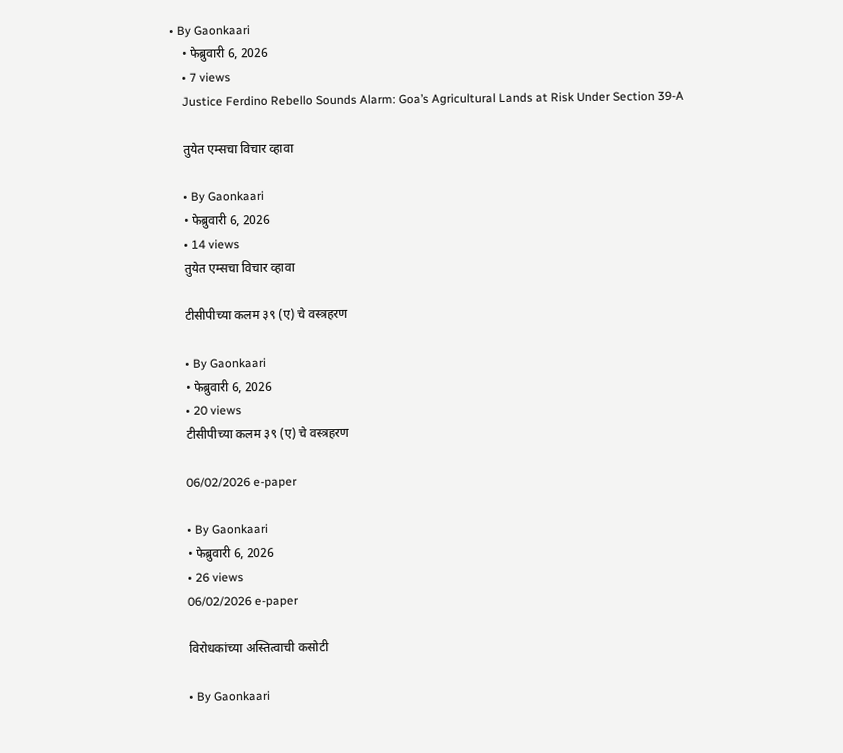• By Gaonkaari
    • फेब्रुवारी 6, 2026
    • 7 views
    Justice Ferdino Rebello Sounds Alarm: Goa’s Agricultural Lands at Risk Under Section 39-A

    तुयेत एम्सचा विचार व्हावा

    • By Gaonkaari
    • फेब्रुवारी 6, 2026
    • 14 views
    तुयेत एम्सचा विचार व्हावा

    टीसीपीच्या कलम ३९ (ए) चे वस्त्रहरण

    • By Gaonkaari
    • फेब्रुवारी 6, 2026
    • 20 views
    टीसीपीच्या कलम ३९ (ए) चे वस्त्रहरण

    06/02/2026 e-paper

    • By Gaonkaari
    • फेब्रुवारी 6, 2026
    • 26 views
    06/02/2026 e-paper

    विरोधकांच्या अस्तित्वाची कसोटी

    • By Gaonkaari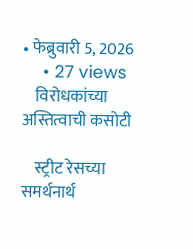• फेब्रुवारी 5, 2026
    • 27 views
    विरोधकांच्या अस्तित्वाची कसोटी

    स्ट्रीट रेसच्या समर्थनार्थ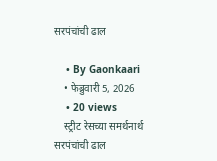सरपंचांची ढाल

    • By Gaonkaari
    • फेब्रुवारी 5, 2026
    • 20 views
    स्ट्रीट रेसच्या समर्थनार्थ सरपंचांची ढाल